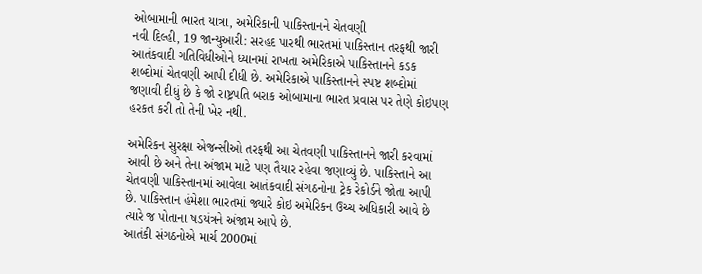ઓબામાની ભારત યાત્રા, અમેરિકાની પાકિસ્તાનને ચેતવણી
નવી દિલ્હી, 19 જાન્યુઆરી: સરહદ પારથી ભારતમાં પાકિસ્તાન તરફથી જારી આતંકવાદી ગતિવિધીઓને ધ્યાનમાં રાખતા અમેરિકાએ પાકિસ્તાનને કડક શબ્દોમાં ચેતવણી આપી દીધી છે. અમેરિકાએ પાકિસ્તાનને સ્પષ્ટ શબ્દોમાં જણાવી દીધું છે કે જો રાષ્ટ્રપતિ બરાક ઓબામાના ભારત પ્રવાસ પર તેણે કોઇપણ હરકત કરી તો તેની ખેર નથી.

અમેરિકન સુરક્ષા એજન્સીઓ તરફથી આ ચેતવણી પાકિસ્તાનને જારી કરવામાં આવી છે અને તેના અંજામ માટે પણ તૈયાર રહેવા જણાવ્યું છે. પાકિસ્તાને આ ચેતવણી પાકિસ્તાનમાં આવેલા આતંકવાદી સંગઠનોના ટ્રેક રેકોર્ડને જોતા આપી છે. પાકિસ્તાન હંમેશા ભારતમાં જ્યારે કોઇ અમેરિકન ઉચ્ચ અધિકારી આવે છે ત્યારે જ પોતાના ષડયંત્રને અંજામ આપે છે.
આતંકી સંગઠનોએ માર્ચ 2000માં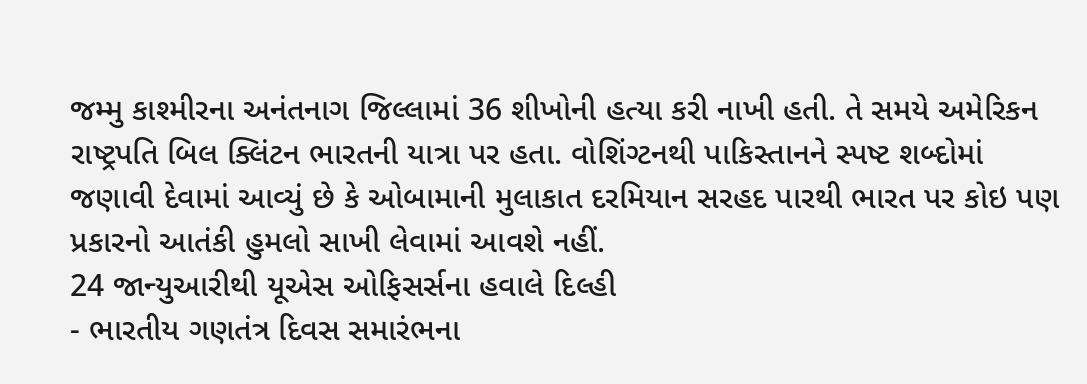જમ્મુ કાશ્મીરના અનંતનાગ જિલ્લામાં 36 શીખોની હત્યા કરી નાખી હતી. તે સમયે અમેરિકન રાષ્ટ્રપતિ બિલ ક્લિંટન ભારતની યાત્રા પર હતા. વોશિંગ્ટનથી પાકિસ્તાનને સ્પષ્ટ શબ્દોમાં જણાવી દેવામાં આવ્યું છે કે ઓબામાની મુલાકાત દરમિયાન સરહદ પારથી ભારત પર કોઇ પણ પ્રકારનો આતંકી હુમલો સાખી લેવામાં આવશે નહીં.
24 જાન્યુઆરીથી યૂએસ ઓફિસર્સના હવાલે દિલ્હી
- ભારતીય ગણતંત્ર દિવસ સમારંભના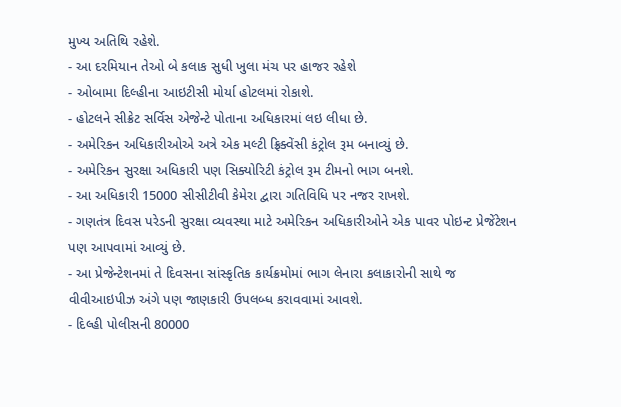મુખ્ય અતિથિ રહેશે.
- આ દરમિયાન તેઓ બે કલાક સુધી ખુલા મંચ પર હાજર રહેશે
- ઓબામા દિલ્હીના આઇટીસી મોર્યા હોટલમાં રોકાશે.
- હોટલને સીક્રેટ સર્વિસ એજેન્ટે પોતાના અધિકારમાં લઇ લીધા છે.
- અમેરિકન અધિકારીઓએ અત્રે એક મલ્ટી ફ્રિક્વેંસી કંટ્રોલ રૂમ બનાવ્યું છે.
- અમેરિકન સુરક્ષા અધિકારી પણ સિક્યોરિટી કંટ્રોલ રૂમ ટીમનો ભાગ બનશે.
- આ અધિકારી 15000 સીસીટીવી કેમેરા દ્વારા ગતિવિધિ પર નજર રાખશે.
- ગણતંત્ર દિવસ પરેડની સુરક્ષા વ્યવસ્થા માટે અમેરિકન અધિકારીઓને એક પાવર પોઇન્ટ પ્રેજેંટેશન પણ આપવામાં આવ્યું છે.
- આ પ્રેજેન્ટેશનમાં તે દિવસના સાંસ્કૃતિક કાર્યક્રમોમાં ભાગ લેનારા કલાકારોની સાથે જ વીવીઆઇપીઝ અંગે પણ જાણકારી ઉપલબ્ધ કરાવવામાં આવશે.
- દિલ્હી પોલીસની 80000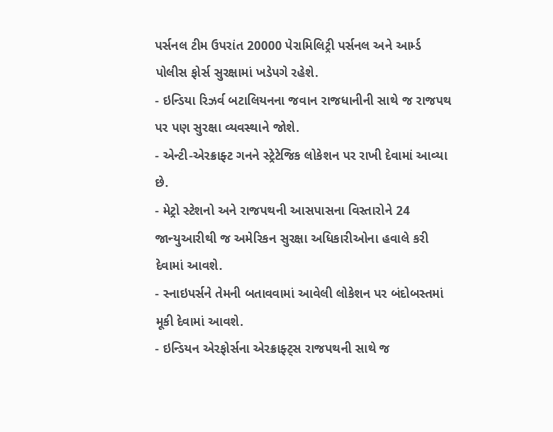પર્સનલ ટીમ ઉપરાંત 20000 પેરામિલિટ્રી પર્સનલ અને આર્મ્ડ પોલીસ ફોર્સ સુરક્ષામાં ખડેપગે રહેશે.
- ઇન્ડિયા રિઝર્વ બટાલિયનના જવાન રાજધાનીની સાથે જ રાજપથ પર પણ સુરક્ષા વ્યવસ્થાને જોશે.
- એન્ટી-એરક્રાફ્ટ ગનને સ્ટ્રેટેજિક લોકેશન પર રાખી દેવામાં આવ્યા છે.
- મેટ્રો સ્ટેશનો અને રાજપથની આસપાસના વિસ્તારોને 24 જાન્યુઆરીથી જ અમેરિકન સુરક્ષા અધિકારીઓના હવાલે કરી દેવામાં આવશે.
- સ્નાઇપર્સને તેમની બતાવવામાં આવેલી લોકેશન પર બંદોબસ્તમાં મૂકી દેવામાં આવશે.
- ઇન્ડિયન એરફોર્સના એરક્રાફ્ટ્સ રાજપથની સાથે જ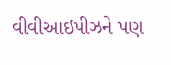વીવીઆઇપીઝને પણ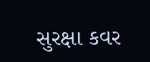સુરક્ષા કવર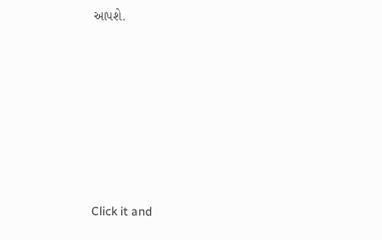આપશે.












Click it and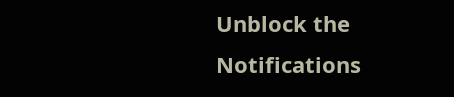Unblock the Notifications